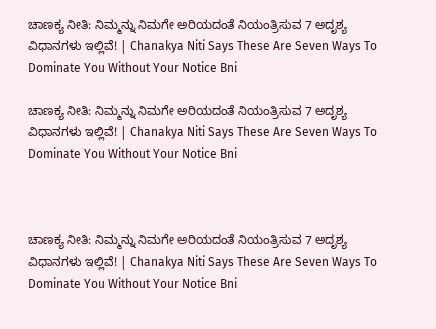ಚಾಣಕ್ಯ ನೀತಿ: ನಿಮ್ಮನ್ನು ನಿಮಗೇ ಅರಿಯದಂತೆ ನಿಯಂತ್ರಿಸುವ 7 ಅದೃಶ್ಯ ವಿಧಾನಗಳು ಇಲ್ಲಿವೆ! | Chanakya Niti Says These Are Seven Ways To Dominate You Without Your Notice Bni

ಚಾಣಕ್ಯ ನೀತಿ: ನಿಮ್ಮನ್ನು ನಿಮಗೇ ಅರಿಯದಂತೆ ನಿಯಂತ್ರಿಸುವ 7 ಅದೃಶ್ಯ ವಿಧಾನಗಳು ಇಲ್ಲಿವೆ! | Chanakya Niti Says These Are Seven Ways To Dominate You Without Your Notice Bni



ಚಾಣಕ್ಯ ನೀತಿ: ನಿಮ್ಮನ್ನು ನಿಮಗೇ ಅರಿಯದಂತೆ ನಿಯಂತ್ರಿಸುವ 7 ಅದೃಶ್ಯ ವಿಧಾನಗಳು ಇಲ್ಲಿವೆ! | Chanakya Niti Says These Are Seven Ways To Dominate You Without Your Notice Bni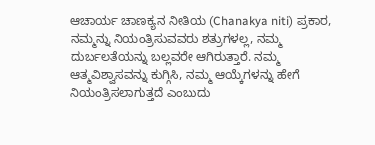ಆಚಾರ್ಯ ಚಾಣಕ್ಯನ ನೀತಿಯ (Chanakya niti) ಪ್ರಕಾರ, ನಮ್ಮನ್ನು ನಿಯಂತ್ರಿಸುವವರು ಶತ್ರುಗಳಲ್ಲ, ನಮ್ಮ ದುರ್ಬಲತೆಯನ್ನು ಬಲ್ಲವರೇ ಆಗಿರುತ್ತಾರೆ. ನಮ್ಮ ಆತ್ಮವಿಶ್ವಾಸವನ್ನು ಕುಗ್ಗಿಸಿ, ನಮ್ಮ ಆಯ್ಕೆಗಳನ್ನು ಹೇಗೆ ನಿಯಂತ್ರಿಸಲಾಗುತ್ತದೆ ಎಂಬುದು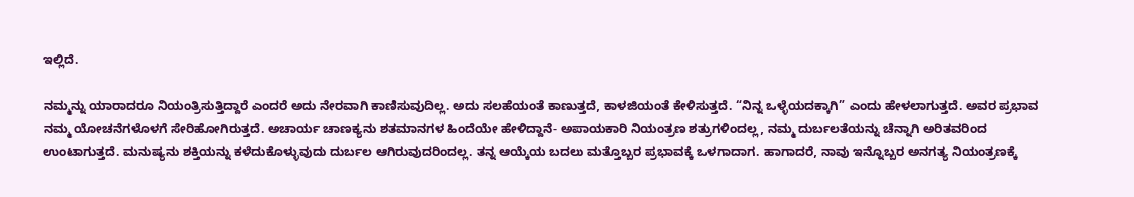ಇಲ್ಲಿದೆ.

ನಮ್ಮನ್ನು ಯಾರಾದರೂ ನಿಯಂತ್ರಿಸುತ್ತಿದ್ದಾರೆ ಎಂದರೆ ಅದು ನೇರವಾಗಿ ಕಾಣಿಸುವುದಿಲ್ಲ. ಅದು ಸಲಹೆಯಂತೆ ಕಾಣುತ್ತದೆ, ಕಾಳಜಿಯಂತೆ ಕೇಳಿಸುತ್ತದೆ. “ನಿನ್ನ ಒಳ್ಳೆಯದಕ್ಕಾಗಿ” ಎಂದು ಹೇಳಲಾಗುತ್ತದೆ. ಅವರ ಪ್ರಭಾವ ನಮ್ಮ ಯೋಚನೆಗಳೊಳಗೆ ಸೇರಿಹೋಗಿರುತ್ತದೆ. ಅಚಾರ್ಯ ಚಾಣಕ್ಯನು ಶತಮಾನಗಳ ಹಿಂದೆಯೇ ಹೇಳಿದ್ದಾನೆ- ಅಪಾಯಕಾರಿ ನಿಯಂತ್ರಣ ಶತ್ರುಗಳಿಂದಲ್ಲ, ನಮ್ಮ ದುರ್ಬಲತೆಯನ್ನು ಚೆನ್ನಾಗಿ ಅರಿತವರಿಂದ ಉಂಟಾಗುತ್ತದೆ. ಮನುಷ್ಯನು ಶಕ್ತಿಯನ್ನು ಕಳೆದುಕೊಳ್ಳುವುದು ದುರ್ಬಲ ಆಗಿರುವುದರಿಂದಲ್ಲ. ತನ್ನ ಆಯ್ಕೆಯ ಬದಲು ಮತ್ತೊಬ್ಬರ ಪ್ರಭಾವಕ್ಕೆ ಒಳಗಾದಾಗ. ಹಾಗಾದರೆ, ನಾವು ಇನ್ನೊಬ್ಬರ ಅನಗತ್ಯ ನಿಯಂತ್ರಣಕ್ಕೆ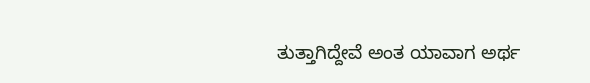ತುತ್ತಾಗಿದ್ದೇವೆ ಅಂತ ಯಾವಾಗ ಅರ್ಥ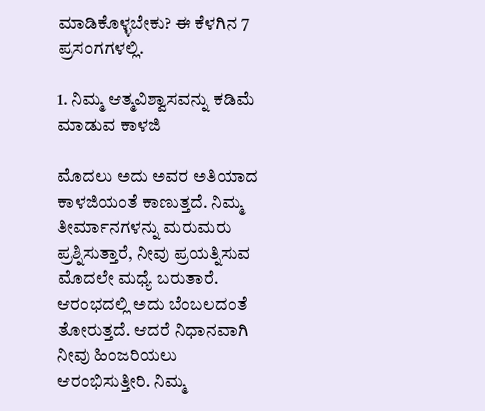ಮಾಡಿಕೊಳ್ಳಬೇಕು? ಈ ಕೆಳಗಿನ 7 ಪ್ರಸಂಗಗಳಲ್ಲಿ.

1. ನಿಮ್ಮ ಆತ್ಮವಿಶ್ವಾಸವನ್ನು ಕಡಿಮೆ ಮಾಡುವ ಕಾಳಜಿ

ಮೊದಲು ಅದು ಅವರ ಅತಿಯಾದ ಕಾಳಜಿಯಂತೆ ಕಾಣುತ್ತದೆ. ನಿಮ್ಮ ತೀರ್ಮಾನಗಳನ್ನು ಮರುಮರು ಪ್ರಶ್ನಿಸುತ್ತಾರೆ, ನೀವು ಪ್ರಯತ್ನಿಸುವ ಮೊದಲೇ ಮಧ್ಯೆ ಬರುತಾರೆ. ಆರಂಭದಲ್ಲಿ ಅದು ಬೆಂಬಲದಂತೆ ತೋರುತ್ತದೆ. ಆದರೆ ನಿಧಾನವಾಗಿ ನೀವು ಹಿಂಜರಿಯಲು ಆರಂಭಿಸುತ್ತೀರಿ. ನಿಮ್ಮ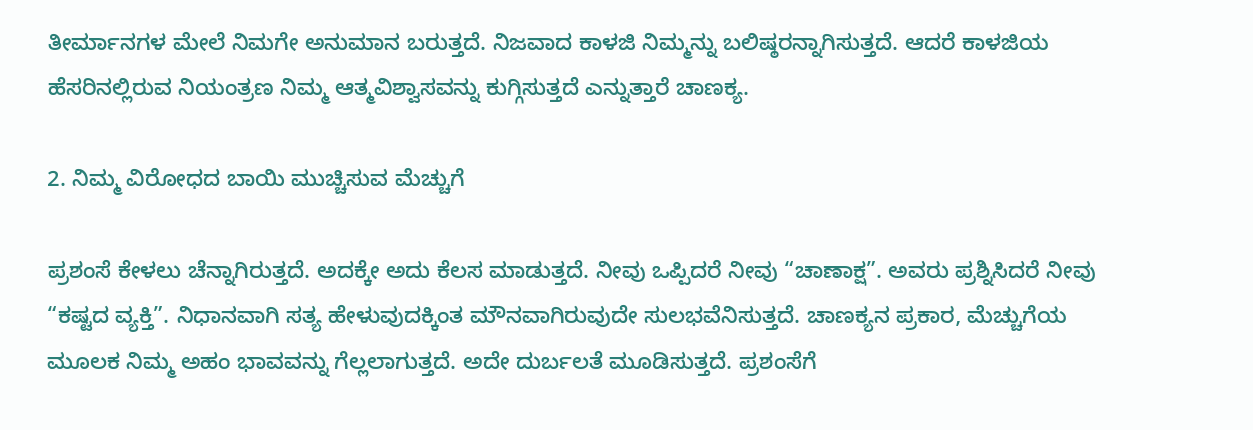ತೀರ್ಮಾನಗಳ ಮೇಲೆ ನಿಮಗೇ ಅನುಮಾನ ಬರುತ್ತದೆ. ನಿಜವಾದ ಕಾಳಜಿ ನಿಮ್ಮನ್ನು ಬಲಿಷ್ಠರನ್ನಾಗಿಸುತ್ತದೆ. ಆದರೆ ಕಾಳಜಿಯ ಹೆಸರಿನಲ್ಲಿರುವ ನಿಯಂತ್ರಣ ನಿಮ್ಮ ಆತ್ಮವಿಶ್ವಾಸವನ್ನು ಕುಗ್ಗಿಸುತ್ತದೆ ಎನ್ನುತ್ತಾರೆ ಚಾಣಕ್ಯ.

2. ನಿಮ್ಮ ವಿರೋಧದ ಬಾಯಿ ಮುಚ್ಚಿಸುವ ಮೆಚ್ಚುಗೆ

ಪ್ರಶಂಸೆ ಕೇಳಲು ಚೆನ್ನಾಗಿರುತ್ತದೆ. ಅದಕ್ಕೇ ಅದು ಕೆಲಸ ಮಾಡುತ್ತದೆ. ನೀವು ಒಪ್ಪಿದರೆ ನೀವು “ಚಾಣಾಕ್ಷ”. ಅವರು ಪ್ರಶ್ನಿಸಿದರೆ ನೀವು “ಕಷ್ಟದ ವ್ಯಕ್ತಿ”. ನಿಧಾನವಾಗಿ ಸತ್ಯ ಹೇಳುವುದಕ್ಕಿಂತ ಮೌನವಾಗಿರುವುದೇ ಸುಲಭವೆನಿಸುತ್ತದೆ. ಚಾಣಕ್ಯನ ಪ್ರಕಾರ, ಮೆಚ್ಚುಗೆಯ ಮೂಲಕ ನಿಮ್ಮ ಅಹಂ ಭಾವವನ್ನು ಗೆಲ್ಲಲಾಗುತ್ತದೆ. ಅದೇ ದುರ್ಬಲತೆ ಮೂಡಿಸುತ್ತದೆ. ಪ್ರಶಂಸೆಗೆ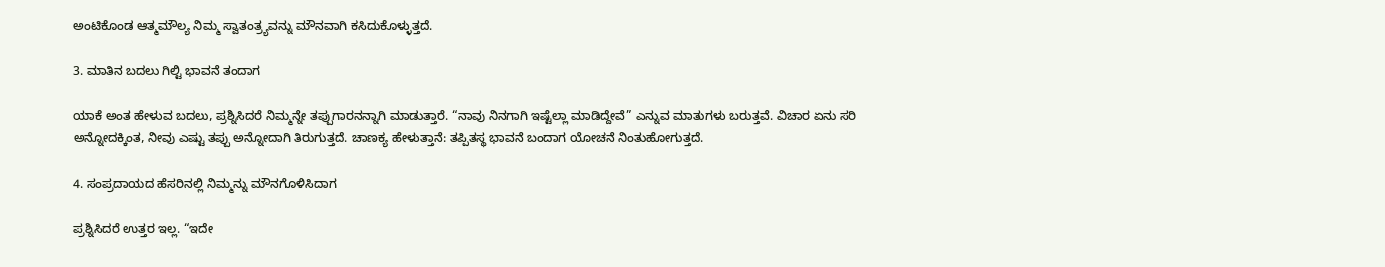ಅಂಟಿಕೊಂಡ ಆತ್ಮಮೌಲ್ಯ ನಿಮ್ಮ ಸ್ವಾತಂತ್ರ್ಯವನ್ನು ಮೌನವಾಗಿ ಕಸಿದುಕೊಳ್ಳುತ್ತದೆ.

3. ಮಾತಿನ ಬದಲು ಗಿಲ್ಟಿ ಭಾವನೆ ತಂದಾಗ

ಯಾಕೆ ಅಂತ ಹೇಳುವ ಬದಲು, ಪ್ರಶ್ನಿಸಿದರೆ ನಿಮ್ಮನ್ನೇ ತಪ್ಪುಗಾರನನ್ನಾಗಿ ಮಾಡುತ್ತಾರೆ. “ನಾವು ನಿನಗಾಗಿ ಇಷ್ಟೆಲ್ಲಾ ಮಾಡಿದ್ದೇವೆ” ಎನ್ನುವ ಮಾತುಗಳು ಬರುತ್ತವೆ. ವಿಚಾರ ಏನು ಸರಿ ಅನ್ನೋದಕ್ಕಿಂತ, ನೀವು ಎಷ್ಟು ತಪ್ಪು ಅನ್ನೋದಾಗಿ ತಿರುಗುತ್ತದೆ. ಚಾಣಕ್ಯ ಹೇಳುತ್ತಾನೆ: ತಪ್ಪಿತಸ್ಥ ಭಾವನೆ ಬಂದಾಗ ಯೋಚನೆ ನಿಂತುಹೋಗುತ್ತದೆ.

4. ಸಂಪ್ರದಾಯದ ಹೆಸರಿನಲ್ಲಿ ನಿಮ್ಮನ್ನು ಮೌನಗೊಳಿಸಿದಾಗ

ಪ್ರಶ್ನಿಸಿದರೆ ಉತ್ತರ ಇಲ್ಲ. “ಇದೇ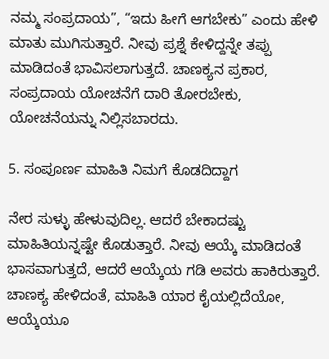ನಮ್ಮ ಸಂಪ್ರದಾಯ”, “ಇದು ಹೀಗೆ ಆಗಬೇಕು” ಎಂದು ಹೇಳಿ ಮಾತು ಮುಗಿಸುತ್ತಾರೆ. ನೀವು ಪ್ರಶ್ನೆ ಕೇಳಿದ್ದನ್ನೇ ತಪ್ಪು ಮಾಡಿದಂತೆ ಭಾವಿಸಲಾಗುತ್ತದೆ. ಚಾಣಕ್ಯನ ಪ್ರಕಾರ, ಸಂಪ್ರದಾಯ ಯೋಚನೆಗೆ ದಾರಿ ತೋರಬೇಕು, ಯೋಚನೆಯನ್ನು ನಿಲ್ಲಿಸಬಾರದು.

5. ಸಂಪೂರ್ಣ ಮಾಹಿತಿ ನಿಮಗೆ ಕೊಡದಿದ್ದಾಗ

ನೇರ ಸುಳ್ಳು ಹೇಳುವುದಿಲ್ಲ. ಆದರೆ ಬೇಕಾದಷ್ಟು ಮಾಹಿತಿಯನ್ನಷ್ಟೇ ಕೊಡುತ್ತಾರೆ. ನೀವು ಆಯ್ಕೆ ಮಾಡಿದಂತೆ ಭಾಸವಾಗುತ್ತದೆ, ಆದರೆ ಆಯ್ಕೆಯ ಗಡಿ ಅವರು ಹಾಕಿರುತ್ತಾರೆ. ಚಾಣಕ್ಯ ಹೇಳಿದಂತೆ, ಮಾಹಿತಿ ಯಾರ ಕೈಯಲ್ಲಿದೆಯೋ, ಆಯ್ಕೆಯೂ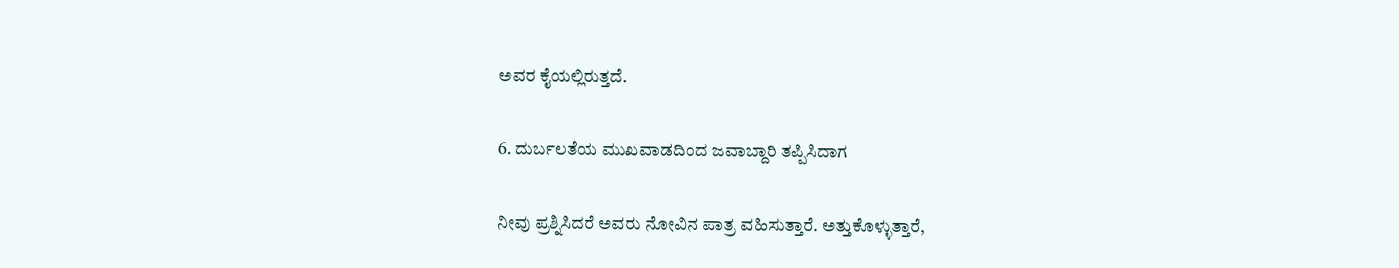ಅವರ ಕೈಯಲ್ಲಿರುತ್ತದೆ.

6. ದುರ್ಬಲತೆಯ ಮುಖವಾಡದಿಂದ ಜವಾಬ್ದಾರಿ ತಪ್ಪಿಸಿದಾಗ

ನೀವು ಪ್ರಶ್ನಿಸಿದರೆ ಅವರು ನೋವಿನ ಪಾತ್ರ ವಹಿಸುತ್ತಾರೆ. ಅತ್ತುಕೊಳ್ಳುತ್ತಾರೆ,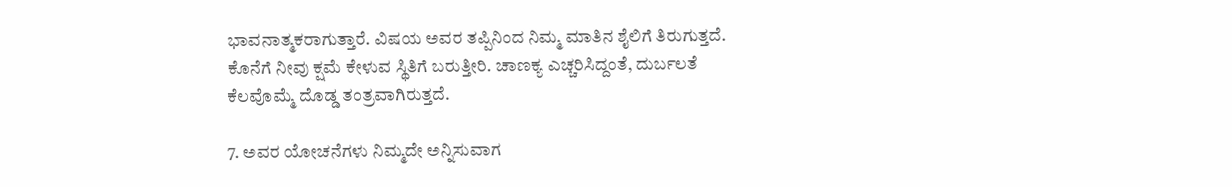ಭಾವನಾತ್ಮಕರಾಗುತ್ತಾರೆ. ವಿಷಯ ಅವರ ತಪ್ಪಿನಿಂದ ನಿಮ್ಮ ಮಾತಿನ ಶೈಲಿಗೆ ತಿರುಗುತ್ತದೆ. ಕೊನೆಗೆ ನೀವು ಕ್ಷಮೆ ಕೇಳುವ ಸ್ಥಿತಿಗೆ ಬರುತ್ತೀರಿ. ಚಾಣಕ್ಯ ಎಚ್ಚರಿಸಿದ್ದಂತೆ, ದುರ್ಬಲತೆ ಕೆಲವೊಮ್ಮೆ ದೊಡ್ಡ ತಂತ್ರವಾಗಿರುತ್ತದೆ.

7. ಅವರ ಯೋಚನೆಗಳು ನಿಮ್ಮದೇ ಅನ್ನಿಸುವಾಗ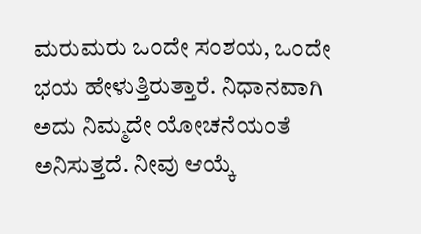ಮರುಮರು ಒಂದೇ ಸಂಶಯ, ಒಂದೇ ಭಯ ಹೇಳುತ್ತಿರುತ್ತಾರೆ. ನಿಧಾನವಾಗಿ ಅದು ನಿಮ್ಮದೇ ಯೋಚನೆಯಂತೆ ಅನಿಸುತ್ತದೆ. ನೀವು ಆಯ್ಕೆ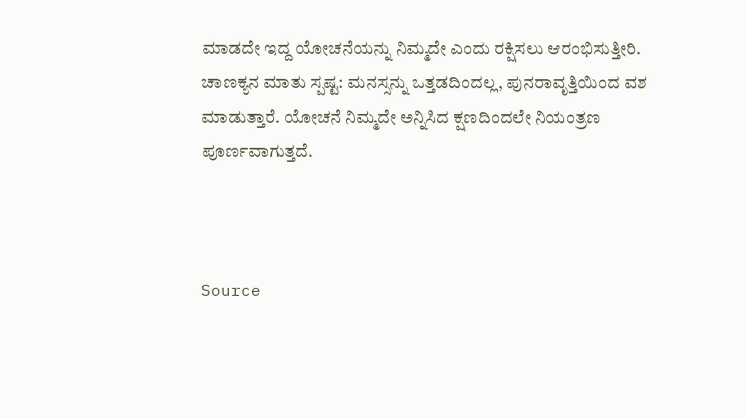ಮಾಡದೇ ಇದ್ದ ಯೋಚನೆಯನ್ನು ನಿಮ್ಮದೇ ಎಂದು ರಕ್ಷಿಸಲು ಆರಂಭಿಸುತ್ತೀರಿ. ಚಾಣಕ್ಯನ ಮಾತು ಸ್ಪಷ್ಟ: ಮನಸ್ಸನ್ನು ಒತ್ತಡದಿಂದಲ್ಲ, ಪುನರಾವೃತ್ತಿಯಿಂದ ವಶ ಮಾಡುತ್ತಾರೆ. ಯೋಚನೆ ನಿಮ್ಮದೇ ಅನ್ನಿಸಿದ ಕ್ಷಣದಿಂದಲೇ ನಿಯಂತ್ರಣ ಪೂರ್ಣವಾಗುತ್ತದೆ.



Source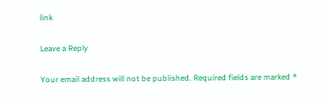link

Leave a Reply

Your email address will not be published. Required fields are marked *